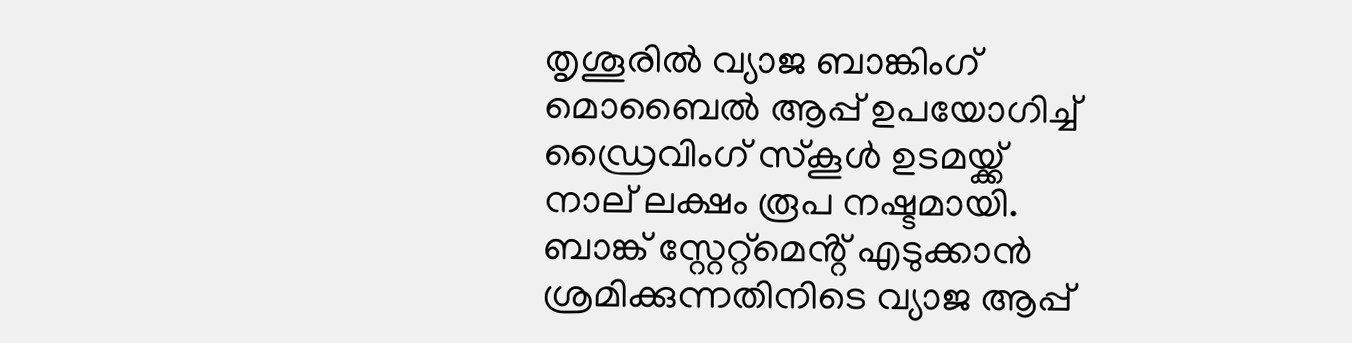തൃശൂരിൽ വ്യാജ ബാങ്കിംഗ് മൊബൈൽ ആപ്പ് ഉപയോഗിച്ച് ഡ്രൈവിംഗ് സ്കൂൾ ഉടമയ്ക്ക് നാല് ലക്ഷം രൂപ നഷ്ടമായി. ബാങ്ക് സ്റ്റേറ്റ്‌മെൻ്റ് എടുക്കാൻ ശ്രമിക്കുന്നതിനിടെ വ്യാജ ആപ്പ്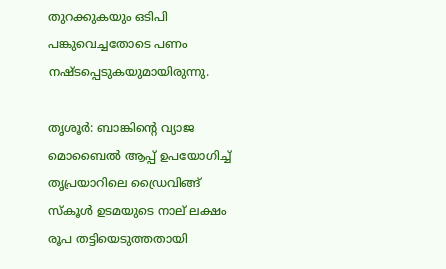തുറക്കുകയും ഒടിപി പങ്കുവെച്ചതോടെ പണം നഷ്ടപ്പെടുകയുമായിരുന്നു.

തൃശൂർ: ബാങ്കിന്‍റെ വ്യാജ മൊബൈൽ ആപ്പ് ഉപയോഗിച്ച് തൃപ്രയാറിലെ ഡ്രൈവിങ്ങ് സ്‌കൂൾ ഉടമയുടെ നാല് ലക്ഷം രൂപ തട്ടിയെടുത്തതായി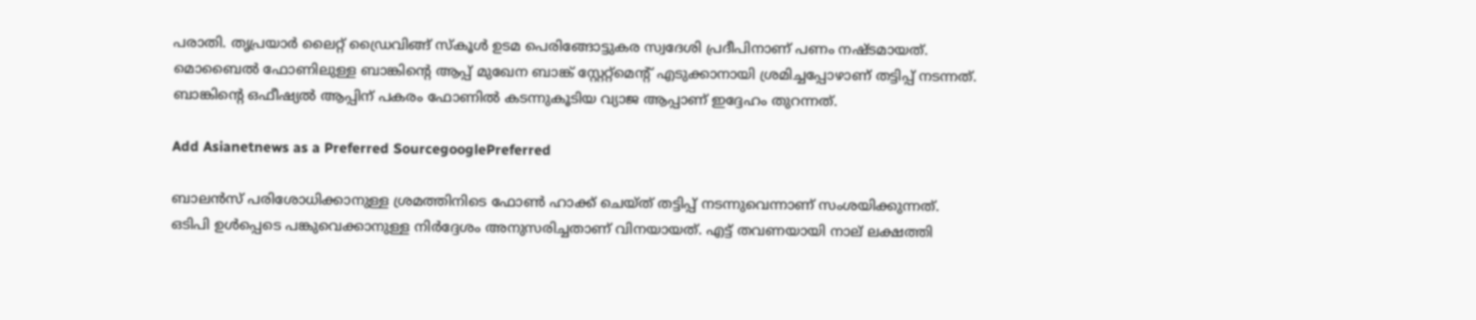പരാതി. തൃപ്രയാർ ലൈറ്റ് ഡ്രൈവിങ്ങ് സ്‌കൂൾ ഉടമ പെരിങ്ങോട്ടുകര സ്വദേശി പ്രദീപിനാണ് പണം നഷ്ടമായത്. മൊബൈൽ ഫോണിലുള്ള ബാങ്കിന്‍റെ ആപ്പ് മുഖേന ബാങ്ക് സ്റ്റേറ്റ്‌മെന്‍റ് എടുക്കാനായി ശ്രമിച്ചപ്പോഴാണ് തട്ടിപ്പ് നടന്നത്. ബാങ്കിന്‍റെ ഒഫീഷ്യൽ ആപ്പിന് പകരം ഫോണിൽ കടന്നുകൂടിയ വ്യാജ ആപ്പാണ് ഇദ്ദേഹം തുറന്നത്.

Add Asianetnews as a Preferred SourcegooglePreferred

ബാലൻസ് പരിശോധിക്കാനുള്ള ശ്രമത്തിനിടെ ഫോൺ ഹാക്ക് ചെയ്ത് തട്ടിപ്പ് നടന്നുവെന്നാണ് സംശയിക്കുന്നത്. ഒടിപി ഉൾപ്പെടെ പങ്കുവെക്കാനുള്ള നിർദ്ദേശം അനുസരിച്ചതാണ് വിനയായത്. എട്ട് തവണയായി നാല് ലക്ഷത്തി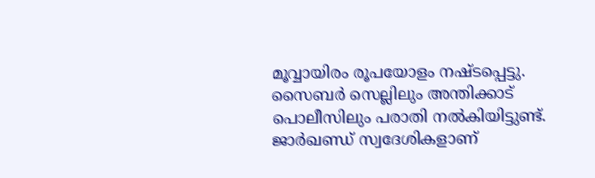മൂവ്വായിരം രൂപയോളം നഷ്ടപ്പെട്ടു. സൈബർ സെല്ലിലും അന്തിക്കാട് പൊലീസിലും പരാതി നൽകിയിട്ടുണ്ട്. ജാർഖണ്ഡ് സ്വദേശികളാണ്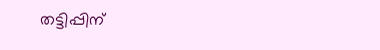തട്ടിപ്പിന്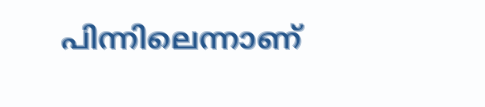പിന്നിലെന്നാണ്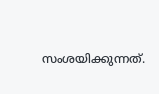സംശയിക്കുന്നത്.